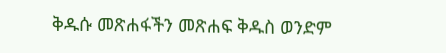ቅዱሱ መጽሐፋችን መጽሐፍ ቅዱስ ወንድም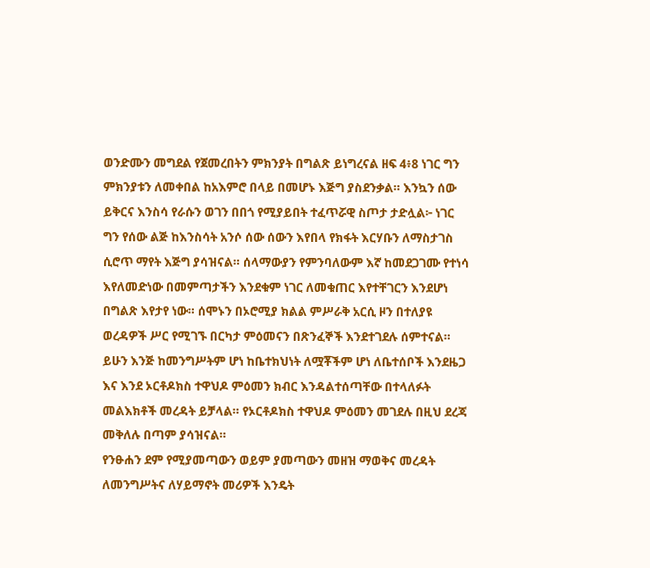ወንድሙን መግደል የጀመረበትን ምክንያት በግልጽ ይነግረናል ዘፍ 4፥8 ነገር ግን ምክንያቱን ለመቀበል ከአእምሮ በላይ በመሆኑ እጅግ ያስደንቃል። እንኳን ሰው ይቅርና እንስሳ የራሱን ወገን በበጎ የሚያይበት ተፈጥሯዊ ስጦታ ታድሏል፦ ነገር ግን የሰው ልጅ ከእንስሳት አንሶ ሰው ሰውን እየበላ የክፋት እርሃቡን ለማስታገስ ሲሮጥ ማየት እጅግ ያሳዝናል። ሰላማውያን የምንባለውም እኛ ከመደጋገሙ የተነሳ እየለመድነው በመምጣታችን እንደቁም ነገር ለመቁጠር እየተቸገርን እንደሆነ በግልጽ እየታየ ነው። ሰሞኑን በኦሮሚያ ክልል ምሥራቅ አርሲ ዞን በተለያዩ ወረዳዎች ሥር የሚገኙ በርካታ ምዕመናን በጽንፈኞች እንደተገደሉ ሰምተናል። ይሁን እንጅ ከመንግሥትም ሆነ ከቤተክህነት ለሟቾችም ሆነ ለቤተሰቦች እንደዜጋ እና እንደ ኦርቶዶክስ ተዋህዶ ምዕመን ክብር እንዳልተሰጣቸው በተላለፉት መልእክቶች መረዳት ይቻላል። የኦርቶዶክስ ተዋህዶ ምዕመን መገደሉ በዚህ ደረጃ መቅለሉ በጣም ያሳዝናል።
የንፁሐን ደም የሚያመጣውን ወይም ያመጣውን መዘዝ ማወቅና መረዳት ለመንግሥትና ለሃይማኖት መሪዎች እንዴት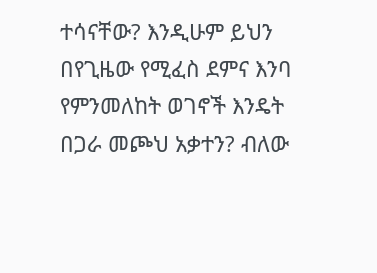ተሳናቸው? እንዲሁም ይህን በየጊዜው የሚፈስ ደምና እንባ የምንመለከት ወገኖች እንዴት በጋራ መጮህ አቃተን? ብለው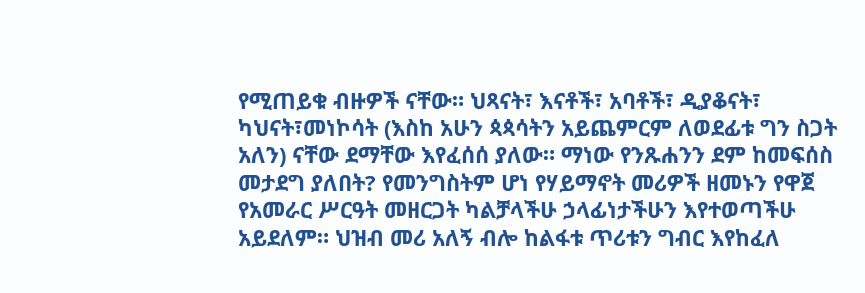የሚጠይቁ ብዙዎች ናቸው። ህጻናት፣ እናቶች፣ አባቶች፣ ዲያቆናት፣ ካህናት፣መነኮሳት (እስከ አሁን ጳጳሳትን አይጨምርም ለወደፊቱ ግን ስጋት አለን) ናቸው ደማቸው እየፈሰሰ ያለው። ማነው የንጹሐንን ደም ከመፍሰስ መታደግ ያለበት? የመንግስትም ሆነ የሃይማኖት መሪዎች ዘመኑን የዋጀ የአመራር ሥርዓት መዘርጋት ካልቻላችሁ ኃላፊነታችሁን እየተወጣችሁ አይደለም። ህዝብ መሪ አለኝ ብሎ ከልፋቱ ጥሪቱን ግብር እየከፈለ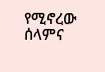የሚኖረው ሰላምና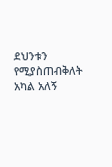ደህንቱን የሚያስጠብቅለት አካል አለኝ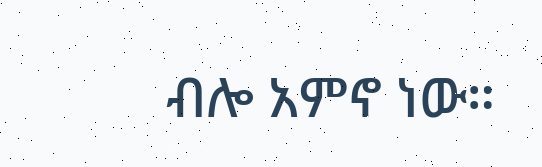ብሎ አምኖ ነው።